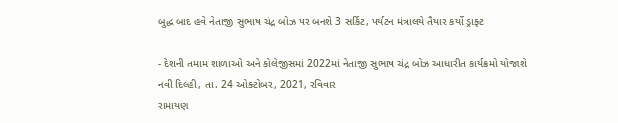બુદ્ધ બાદ હવે નેતાજી સુભાષ ચંદ્ર બોઝ પર બનશે 3 સર્કિટ, પર્યટન મંત્રાલયે તૈયાર કર્યો ડ્રાફ્ટ

- દેશની તમામ શાળાઓ અને કોલેજીસમાં 2022માં નેતાજી સુભાષ ચંદ્ર બોઝ આધારીત કાર્યક્રમો યોજાશે
નવી દિલ્હી, તા. 24 ઓક્ટોબર, 2021, રવિવાર
રામાયણ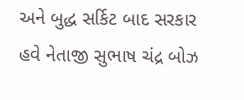અને બુદ્ધ સર્કિટ બાદ સરકાર હવે નેતાજી સુભાષ ચંદ્ર બોઝ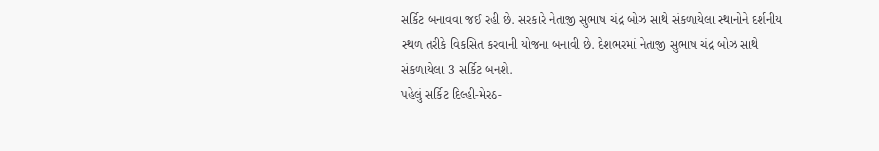સર્કિટ બનાવવા જઈ રહી છે. સરકારે નેતાજી સુભાષ ચંદ્ર બોઝ સાથે સંકળાયેલા સ્થાનોને દર્શનીય સ્થળ તરીકે વિકસિત કરવાની યોજના બનાવી છે. દેશભરમાં નેતાજી સુભાષ ચંદ્ર બોઝ સાથે સંકળાયેલા 3 સર્કિટ બનશે.
પહેલું સર્કિટ દિલ્હી-મેરઠ-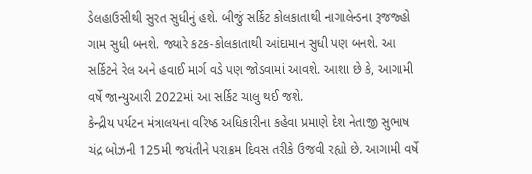ડેલહાઉસીથી સુરત સુધીનું હશે. બીજું સર્કિટ કોલકાતાથી નાગાલેન્ડના રૂજજ્હો ગામ સુધી બનશે. જ્યારે કટક-કોલકાતાથી આંદામાન સુધી પણ બનશે. આ સર્કિટને રેલ અને હવાઈ માર્ગ વડે પણ જોડવામાં આવશે. આશા છે કે, આગામી વર્ષે જાન્યુઆરી 2022માં આ સર્કિટ ચાલુ થઈ જશે.
કેન્દ્રીય પર્યટન મંત્રાલયના વરિષ્ઠ અધિકારીના કહેવા પ્રમાણે દેશ નેતાજી સુભાષ ચંદ્ર બોઝની 125મી જયંતીને પરાક્રમ દિવસ તરીકે ઉજવી રહ્યો છે. આગામી વર્ષે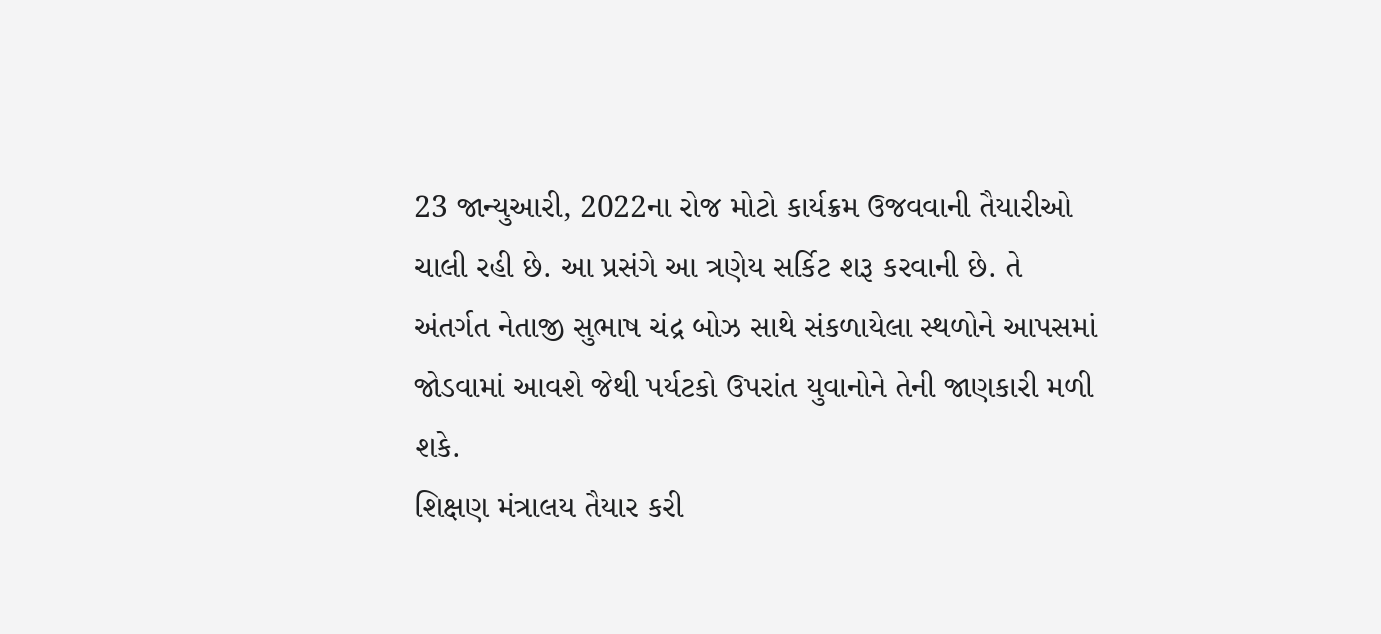23 જાન્યુઆરી, 2022ના રોજ મોટો કાર્યક્રમ ઉજવવાની તૈયારીઓ ચાલી રહી છે. આ પ્રસંગે આ ત્રણેય સર્કિટ શરૂ કરવાની છે. તે અંતર્ગત નેતાજી સુભાષ ચંદ્ર બોઝ સાથે સંકળાયેલા સ્થળોને આપસમાં જોડવામાં આવશે જેથી પર્યટકો ઉપરાંત યુવાનોને તેની જાણકારી મળી શકે.
શિક્ષણ મંત્રાલય તૈયાર કરી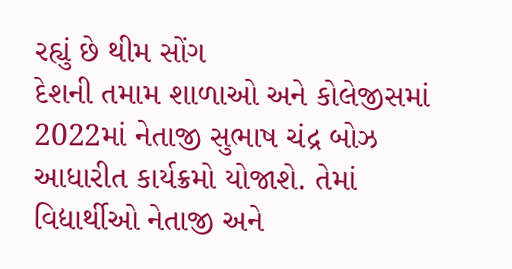રહ્યું છે થીમ સોંગ
દેશની તમામ શાળાઓ અને કોલેજીસમાં 2022માં નેતાજી સુભાષ ચંદ્ર બોઝ આધારીત કાર્યક્રમો યોજાશે. તેમાં વિદ્યાર્થીઓ નેતાજી અને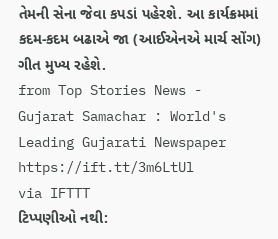તેમની સેના જેવા કપડાં પહેરશે. આ કાર્યક્રમમાં કદમ-કદમ બઢાએ જા (આઈએનએ માર્ચ સોંગ) ગીત મુખ્ય રહેશે.
from Top Stories News - Gujarat Samachar : World's Leading Gujarati Newspaper https://ift.tt/3m6LtUl
via IFTTT
ટિપ્પણીઓ નથી: